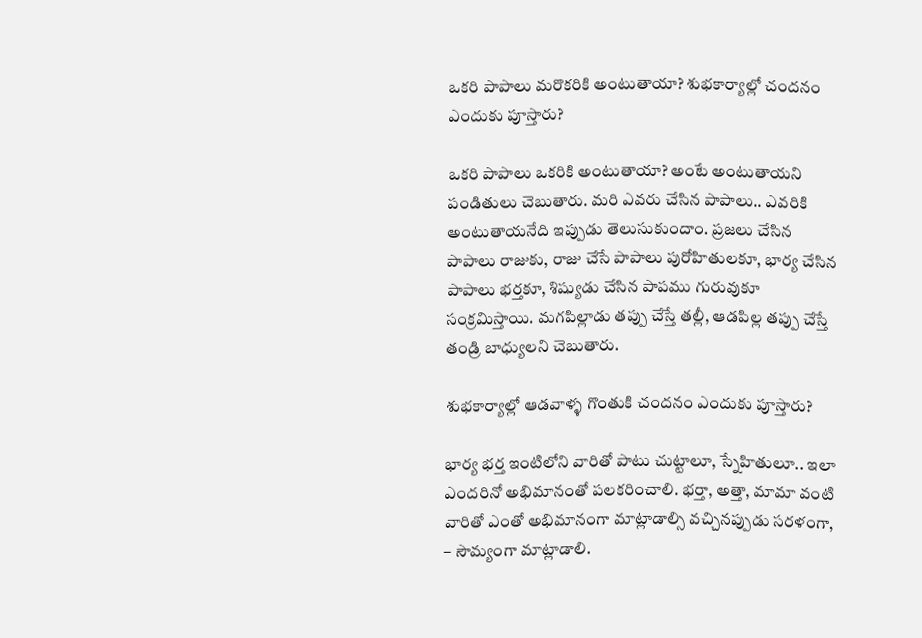ఒకరి పాపాలు మరొకరికి అంటుతాయా? శుభకార్యాల్లో చందనం ఎందుకు పూస్తారు?

ఒకరి పాపాలు ఒకరికి అంటుతాయా? అంటే అంటుతాయని పండితులు చెబుతారు. మరి ఎవరు చేసిన పాపాలు.. ఎవరికి అంటుతాయనేది ఇప్పుడు తెలుసుకుందాం. ప్రజలు చేసిన పాపాలు రాజుకు, రాజు చేసే పాపాలు పురోహితులకూ, భార్య చేసిన పాపాలు భర్తకూ, శిష్యుడు చేసిన పాపము గురువుకూ సంక్రమిస్తాయి. మగపిల్లాడు తప్పు చేస్తే తల్లీ, ఆడపిల్ల తప్పు చేస్తే తండ్రి బాధ్యులని చెబుతారు.

శుభకార్యాల్లో ఆడవాళ్ళ గొంతుకి చందనం ఎందుకు పూస్తారు?

భార్య భర్త ఇంటిలోని వారితో పాటు చుట్టాలూ, స్నేహితులూ.. ఇలా ఎందరినో అభిమానంతో పలకరించాలి. భర్తా, అత్తా, మామా వంటి వారితో ఎంతో అభిమానంగా మాట్లాడాల్సి వచ్చినప్పుడు సరళంగా, – సౌమ్యంగా మాట్లాడాలి.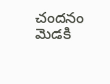చందనం మెడకి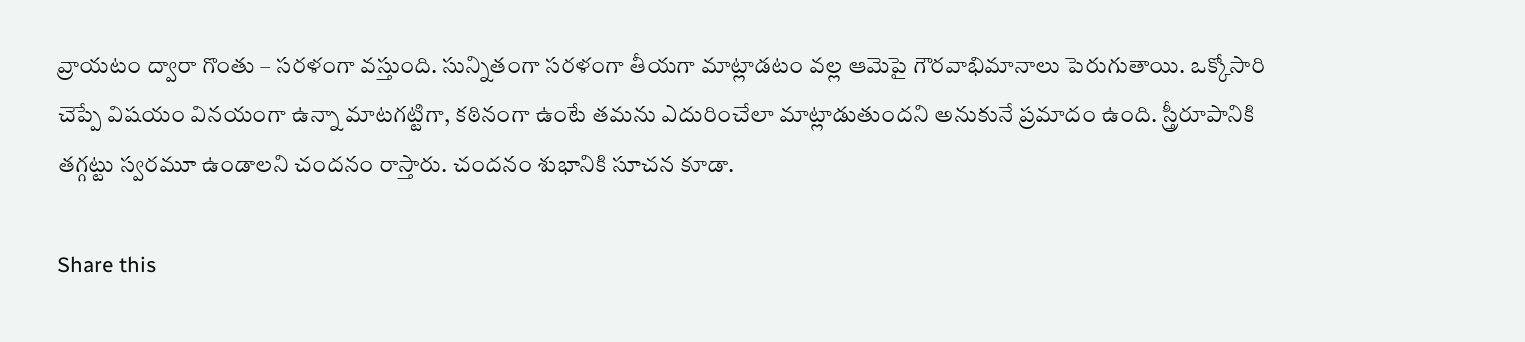వ్రాయటం ద్వారా గొంతు – సరళంగా వస్తుంది. సున్నితంగా సరళంగా తీయగా మాట్లాడటం వల్ల ఆమెపై గౌరవాభిమానాలు పెరుగుతాయి. ఒక్కోసారి చెప్పే విషయం వినయంగా ఉన్నా మాటగట్టిగా, కఠినంగా ఉంటే తమను ఎదురించేలా మాట్లాడుతుందని అనుకునే ప్రమాదం ఉంది. స్త్రీరూపానికి తగ్గట్టు స్వరమూ ఉండాలని చందనం రాస్తారు. చందనం శుభానికి సూచన కూడా.

Share this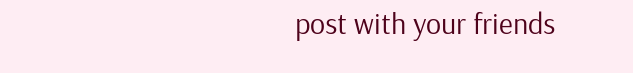post with your friends